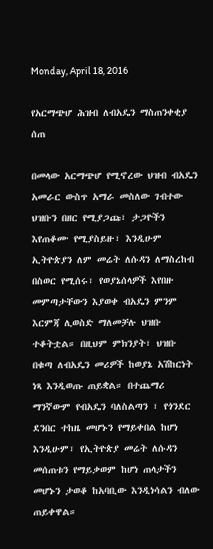Monday, April 18, 2016

የአርማጭሆ ሕዝብ ለብአዴን ማስጠንቀቂያ ሰጠ

በመላው አርማጭሆ የሚኖረው ህዝብ ብአዴን አመራር ውስጥ አማራ መስለው ገብተው ህዝቡን በዘር የሚያጋጩ፣ ታጋዮችን እየጠቆሙ የሚያስይዙ፣ እንዲሁም ኢትዮጵያን ለም መሬት ለሱዳን ለማስረከብ በስወር የሚሰሩ፣ የወያኔሰላዎች እየበዙ መምጣታቸውን እያወቀ ብአዴን ምንም እርምጃ ሊወስድ ማለመቻሉ ህዝቡ ተቆትቷል። በዚህም ምክንያት፣ ህዝቡ በቁጣ ለብአዴን መሪዎች ከወያኔ አሽከርነት ነጻ እንዲወጡ ጠይቋል። በተጨማሪ ማንኛውም የብአዴን ባለስልጣን ፣ የጎንደር ደንበር ተከዜ መሆኑን የማይቀበል ከሆነ እንዲሁም፣ የኢትዮጵያ መሬት ለሱዳን መሰጠቱን የማይቃወም ከሆነ ጠላታችን መሆኑን ታወቆ ከአባቢው እንዲነሳልን ብለው ጠይቀዋል።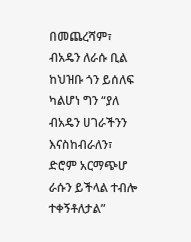በመጨረሻም፣ ብአዴን ለራሱ ቢል ከህዝቡ ጎን ይሰለፍ ካልሆነ ግን “ያለ ብአዴን ሀገራችንን እናስከብራለን፣ ድሮም አርማጭሆ ራሱን ይችላል ተብሎ ተቀኝቶለታል”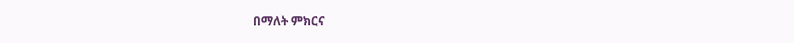በማለት ምክርና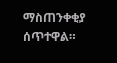ማስጠንቀቂያ ሰጥተዋል።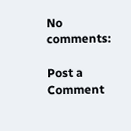No comments:

Post a Comment